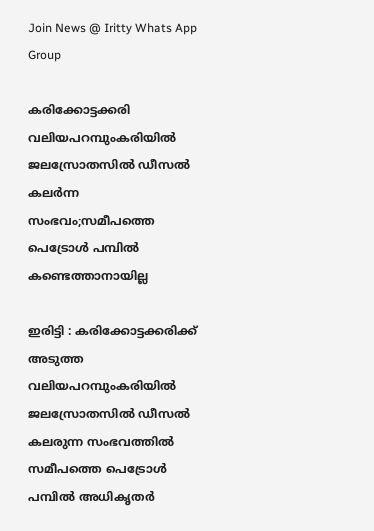Join News @ Iritty Whats App Group

കരിക്കോട്ടക്കരി വലിയപറമ്പുംകരിയിൽ ജലസ്രോതസിൽ ഡീസൽ കലർന്ന സംഭവം;സമീപത്തെ പെട്രോൾ പമ്പിൽ കണ്ടെത്താനായില്ല

ഇരിട്ടി : കരിക്കോട്ടക്കരിക്ക് അടുത്ത വലിയപറമ്പുംകരിയിൽ ജലസ്രോതസിൽ ഡീസൽ കലരുന്ന സംഭവത്തിൽ സമീപത്തെ പെട്രോൾ പമ്പിൽ അധികൃതർ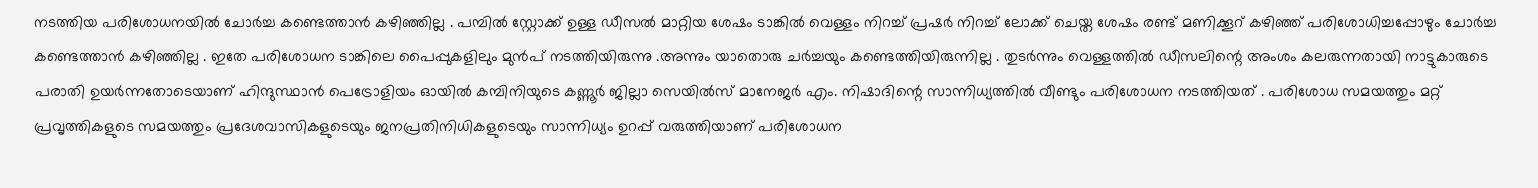നടത്തിയ പരിശോധനയിൽ ചോർച്ച കണ്ടെത്താൻ കഴിഞ്ഞില്ല . പമ്പിൽ സ്റ്റോക്ക് ഉള്ള ഡീസൽ മാറ്റിയ ശേഷം ടാങ്കിൽ വെള്ളം നിറച്ച് പ്രഷർ നിറച്ച് ലോക്ക് ചെയ്ത ശേഷം രണ്ട് മണിക്കൂറ് കഴിഞ്ഞ് പരിശോധിച്ചപ്പോഴും ചോർച്ച കണ്ടെത്താൻ കഴിഞ്ഞില്ല . ഇതേ പരിശോധന ടാങ്കിലെ പൈപ്പുകളിലും മുൻപ് നടത്തിയിരുന്നു .അന്നും യാതൊരു ചർച്ചയും കണ്ടെത്തിയിരുന്നില്ല . തുടർന്നും വെള്ളത്തിൽ ഡീസലിന്റെ അംശം കലരുന്നതായി നാട്ടുകാരുടെ പരാതി ഉയർന്നതോടെയാണ് ഹിന്ദുസ്ഥാൻ പെട്രോളിയം ഓയിൽ കമ്പിനിയുടെ കണ്ണൂർ ജില്ലാ സെയിൽസ് മാനേജർ എം. നിഷാദിന്റെ സാന്നിധ്യത്തിൽ വീണ്ടും പരിശോധന നടത്തിയത് . പരിശോധ സമയത്തും മറ്റ് പ്രവൃത്തികളുടെ സമയത്തും പ്രദേശവാസികളുടെയും ജനപ്രതിനിധികളുടെയും സാന്നിധ്യം ഉറപ്പ് വരുത്തിയാണ് പരിശോധന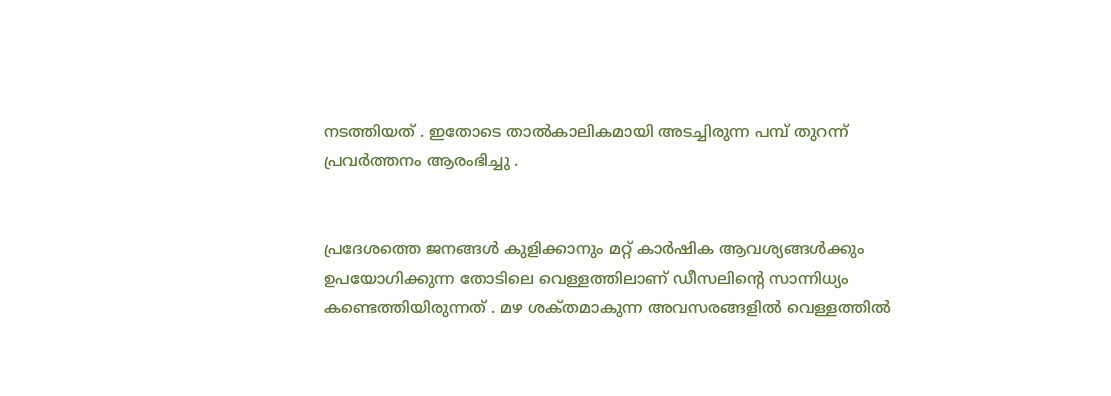നടത്തിയത് . ഇതോടെ താൽകാലികമായി അടച്ചിരുന്ന പമ്പ് തുറന്ന് പ്രവർത്തനം ആരംഭിച്ചു .


പ്രദേശത്തെ ജനങ്ങൾ കുളിക്കാനും മറ്റ് കാർഷിക ആവശ്യങ്ങൾക്കും ഉപയോഗിക്കുന്ന തോടിലെ വെള്ളത്തിലാണ് ഡീസലിന്റെ സാന്നിധ്യം കണ്ടെത്തിയിരുന്നത് . മഴ ശക്‌തമാകുന്ന അവസരങ്ങളിൽ വെള്ളത്തിൽ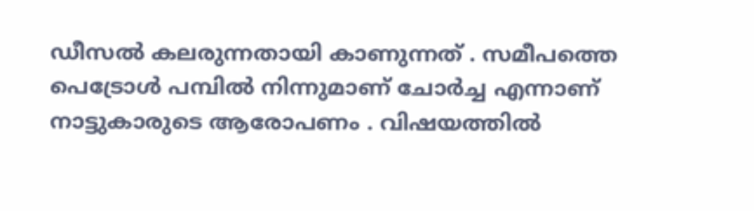ഡീസൽ കലരുന്നതായി കാണുന്നത് . സമീപത്തെ പെട്രോൾ പമ്പിൽ നിന്നുമാണ് ചോർച്ച എന്നാണ് നാട്ടുകാരുടെ ആരോപണം . വിഷയത്തിൽ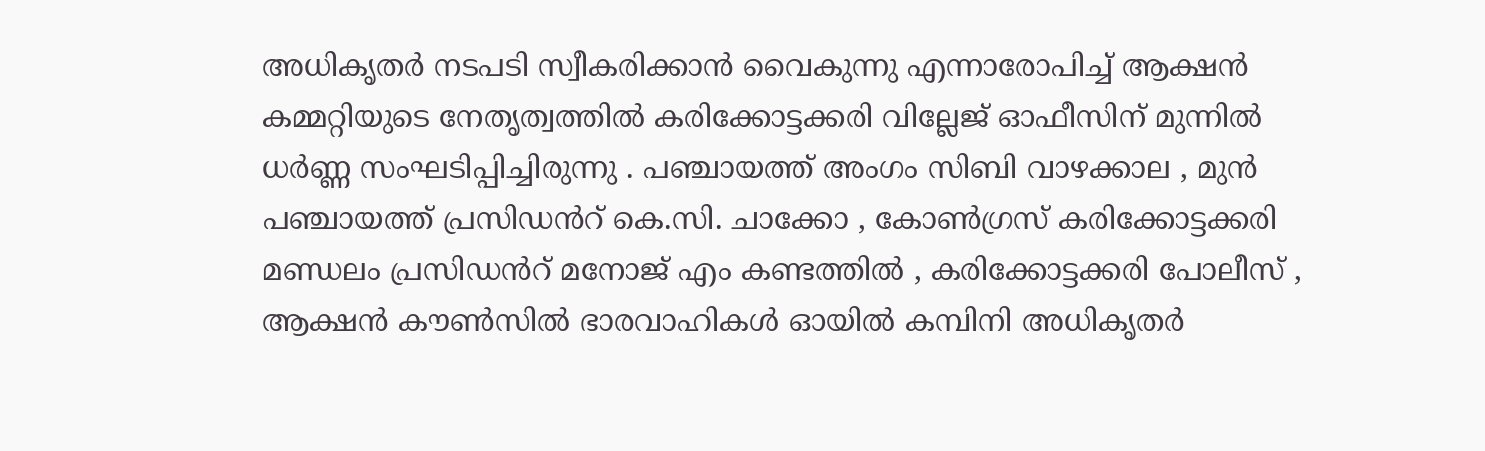അധികൃതർ നടപടി സ്വീകരിക്കാൻ വൈകുന്നു എന്നാരോപിച്ച് ആക്ഷൻ കമ്മറ്റിയുടെ നേതൃത്വത്തിൽ കരിക്കോട്ടക്കരി വില്ലേജ് ഓഫീസിന് മുന്നിൽ ധർണ്ണ സംഘടിപ്പിച്ചിരുന്നു . പഞ്ചായത്ത് അംഗം സിബി വാഴക്കാല , മുൻ പഞ്ചായത്ത് പ്രസിഡൻറ് കെ.സി. ചാക്കോ , കോൺഗ്രസ് കരിക്കോട്ടക്കരി മണ്ഡലം പ്രസിഡൻറ് മനോജ് എം കണ്ടത്തിൽ , കരിക്കോട്ടക്കരി പോലീസ് , ആക്ഷൻ കൗൺസിൽ ഭാരവാഹികൾ ഓയിൽ കമ്പിനി അധികൃതർ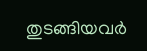തുടങ്ങിയവർ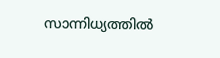സാന്നിധ്യത്തിൽ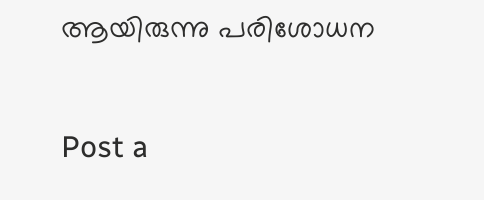ആയിരുന്നു പരിശോധന

Post a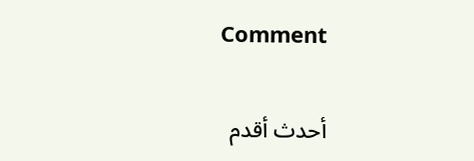Comment

أحدث أقدم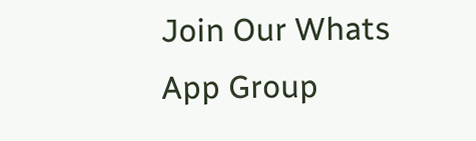Join Our Whats App Group